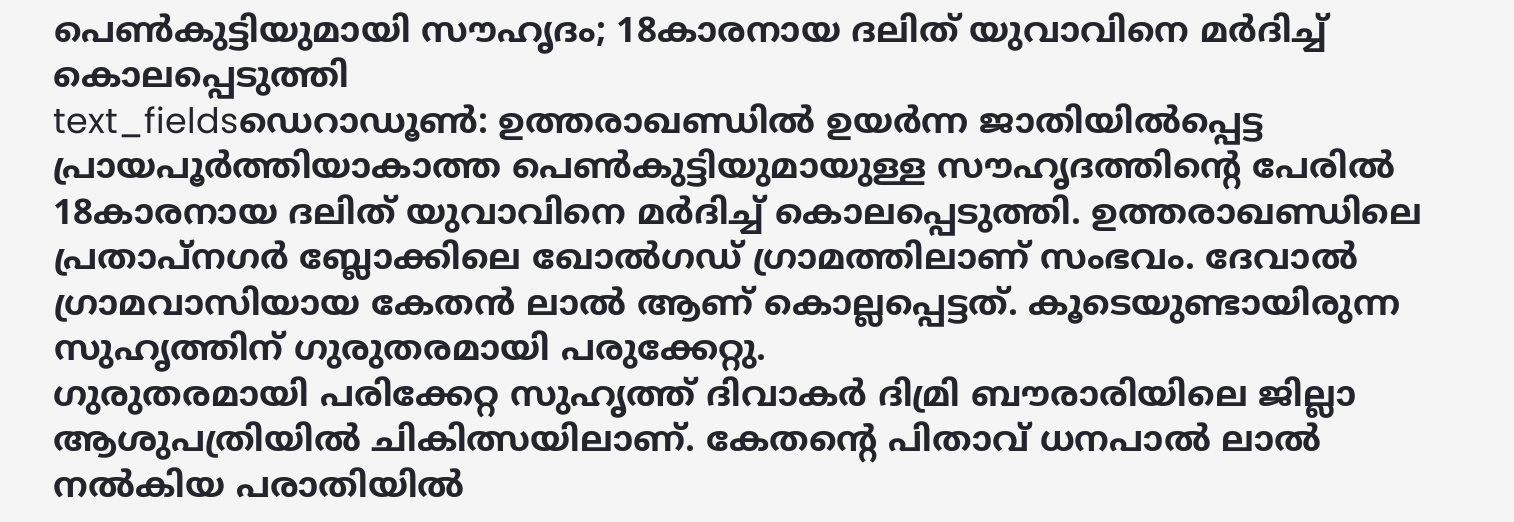പെൺകുട്ടിയുമായി സൗഹൃദം; 18കാരനായ ദലിത് യുവാവിനെ മർദിച്ച് കൊലപ്പെടുത്തി
text_fieldsഡെറാഡൂൺ: ഉത്തരാഖണ്ഡിൽ ഉയർന്ന ജാതിയിൽപ്പെട്ട പ്രായപൂർത്തിയാകാത്ത പെൺകുട്ടിയുമായുള്ള സൗഹൃദത്തിന്റെ പേരിൽ 18കാരനായ ദലിത് യുവാവിനെ മർദിച്ച് കൊലപ്പെടുത്തി. ഉത്തരാഖണ്ഡിലെ പ്രതാപ്നഗർ ബ്ലോക്കിലെ ഖോൽഗഡ് ഗ്രാമത്തിലാണ് സംഭവം. ദേവാൽ ഗ്രാമവാസിയായ കേതൻ ലാൽ ആണ് കൊല്ലപ്പെട്ടത്. കൂടെയുണ്ടായിരുന്ന സുഹൃത്തിന് ഗുരുതരമായി പരുക്കേറ്റു.
ഗുരുതരമായി പരിക്കേറ്റ സുഹൃത്ത് ദിവാകർ ദിമ്രി ബൗരാരിയിലെ ജില്ലാ ആശുപത്രിയിൽ ചികിത്സയിലാണ്. കേതന്റെ പിതാവ് ധനപാൽ ലാൽ നൽകിയ പരാതിയിൽ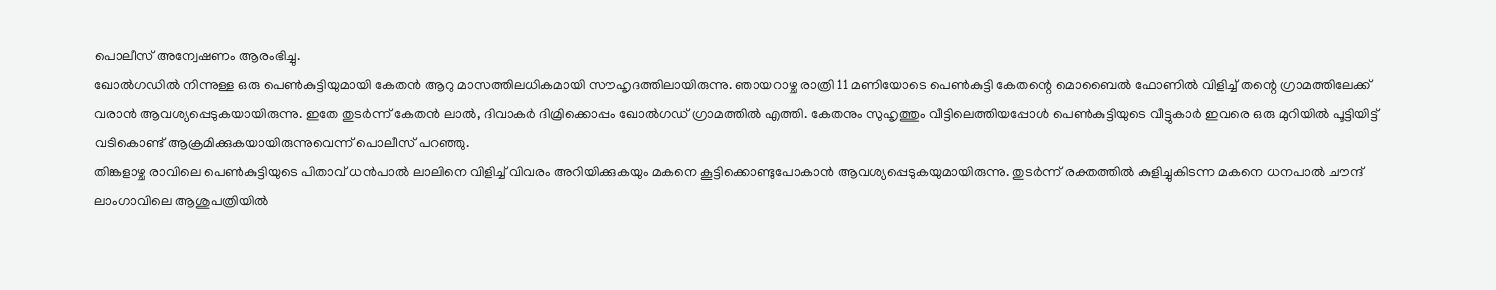പൊലീസ് അന്വേഷണം ആരംഭിച്ചു.
ഖോൽഗഡിൽ നിന്നുള്ള ഒരു പെൺകുട്ടിയുമായി കേതൻ ആറു മാസത്തിലധികമായി സൗഹൃദത്തിലായിരുന്നു. ഞായറാഴ്ച രാത്രി 11 മണിയോടെ പെൺകുട്ടി കേതന്റെ മൊബൈൽ ഫോണിൽ വിളിച്ച് തന്റെ ഗ്രാമത്തിലേക്ക് വരാൻ ആവശ്യപ്പെടുകയായിരുന്നു. ഇതേ തുടർന്ന് കേതൻ ലാൽ, ദിവാകർ ദിമ്രിക്കൊപ്പം ഖോൽഗഡ് ഗ്രാമത്തിൽ എത്തി. കേതനും സുഹൃത്തും വീട്ടിലെത്തിയപ്പോൾ പെൺകുട്ടിയുടെ വീട്ടുകാർ ഇവരെ ഒരു മുറിയിൽ പൂട്ടിയിട്ട് വടികൊണ്ട് ആക്രമിക്കുകയായിരുന്നുവെന്ന് പൊലീസ് പറഞ്ഞു.
തിങ്കളാഴ്ച രാവിലെ പെൺകുട്ടിയുടെ പിതാവ് ധൻപാൽ ലാലിനെ വിളിച്ച് വിവരം അറിയിക്കുകയും മകനെ കൂട്ടിക്കൊണ്ടുപോകാൻ ആവശ്യപ്പെടുകയുമായിരുന്നു. തുടർന്ന് രക്തത്തിൽ കുളിച്ചുകിടന്ന മകനെ ധനപാൽ ചൗന്ദ് ലാംഗാവിലെ ആശുപത്രിയിൽ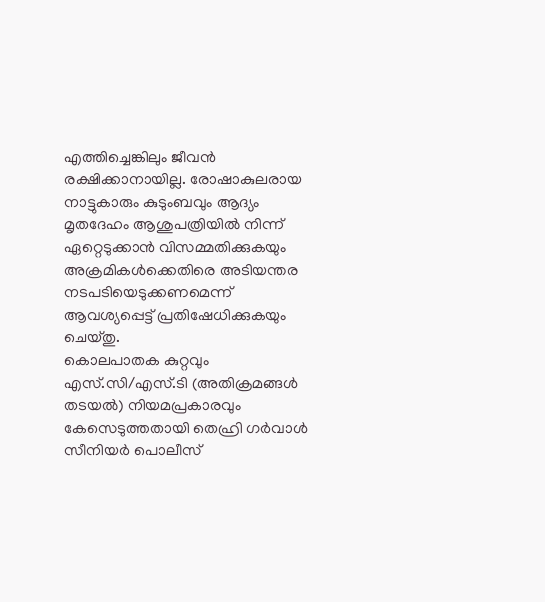എത്തിച്ചെങ്കിലും ജീവൻ രക്ഷിക്കാനായില്ല. രോഷാകുലരായ നാട്ടുകാരും കുടുംബവും ആദ്യം മൃതദേഹം ആശുപത്രിയിൽ നിന്ന് ഏറ്റെടുക്കാൻ വിസമ്മതിക്കുകയും അക്രമികൾക്കെതിരെ അടിയന്തര നടപടിയെടുക്കണമെന്ന് ആവശ്യപ്പെട്ട് പ്രതിഷേധിക്കുകയും ചെയ്തു.
കൊലപാതക കുറ്റവും എസ്.സി/എസ്.ടി (അതിക്രമങ്ങൾ തടയൽ) നിയമപ്രകാരവും കേസെടുത്തതായി തെഹ്രി ഗർവാൾ സീനിയർ പൊലീസ്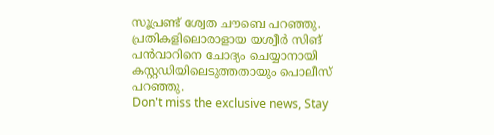സൂപ്രണ്ട് ശ്വേത ചൗബെ പറഞ്ഞു. പ്രതികളിലൊരാളായ യശ്വീർ സിങ് പൻവാറിനെ ചോദ്യം ചെയ്യാനായി കസ്റ്റഡിയിലെടുത്തതായും പൊലീസ് പറഞ്ഞു.
Don't miss the exclusive news, Stay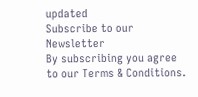updated
Subscribe to our Newsletter
By subscribing you agree to our Terms & Conditions.